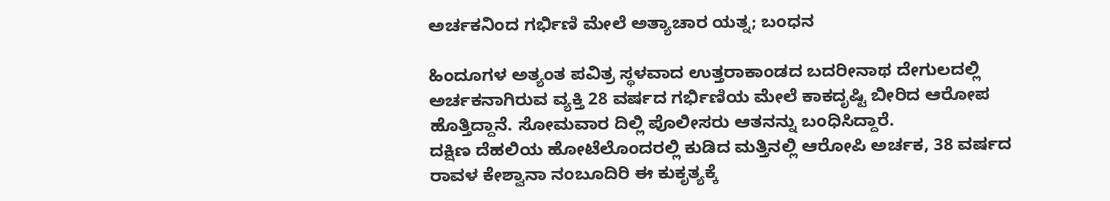ಅರ್ಚಕನಿಂದ ಗರ್ಭಿಣಿ ಮೇಲೆ ಅತ್ಯಾಚಾರ ಯತ್ನ; ಬಂಧನ

ಹಿಂದೂಗಳ ಅತ್ಯಂತ ಪವಿತ್ರ ಸ್ಥಳವಾದ ಉತ್ತರಾಕಾಂಡದ ಬದರೀನಾಥ ದೇಗುಲದಲ್ಲಿ ಅರ್ಚಕನಾಗಿರುವ ವ್ಯಕ್ತಿ 28 ವರ್ಷದ ಗರ್ಭಿಣಿಯ ಮೇಲೆ ಕಾಕದೃಷ್ಟಿ ಬೀರಿದ ಆರೋಪ ಹೊತ್ತಿದ್ದಾನೆ. ಸೋಮವಾರ ದಿಲ್ಲಿ ಪೊಲೀಸರು ಆತನನ್ನು ಬಂಧಿಸಿದ್ದಾರೆ.
ದಕ್ಷಿಣ ದೆಹಲಿಯ ಹೋಟೆಲೊಂದರಲ್ಲಿ ಕುಡಿದ ಮತ್ತಿನಲ್ಲಿ ಆರೋಪಿ ಅರ್ಚಕ, 38 ವರ್ಷದ ರಾವಳ ಕೇಶ್ವಾನಾ ನಂಬೂದಿರಿ ಈ ಕುಕೃತ್ಯಕ್ಕೆ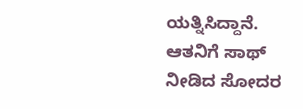ಯತ್ನಿಸಿದ್ದಾನೆ. ಆತನಿಗೆ ಸಾಥ್ ನೀಡಿದ ಸೋದರ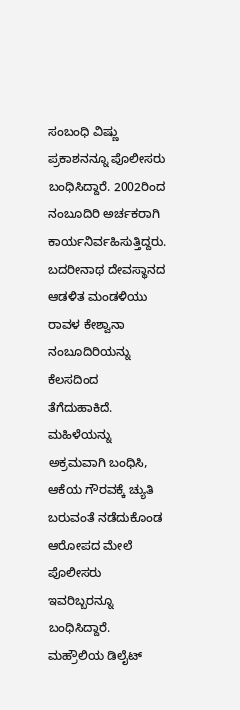ಸಂಬಂಧಿ ವಿಷ್ಣು ಪ್ರಕಾಶನನ್ನೂ ಪೊಲೀಸರು ಬಂಧಿಸಿದ್ದಾರೆ. 2002ರಿಂದ ನಂಬೂದಿರಿ ಅರ್ಚಕರಾಗಿ ಕಾರ್ಯನಿರ್ವಹಿಸುತ್ತಿದ್ದರು. ಬದರೀನಾಥ ದೇವಸ್ಥಾನದ ಆಡಳಿತ ಮಂಡಳಿಯು ರಾವಳ ಕೇಶ್ವಾನಾ ನಂಬೂದಿರಿಯನ್ನು ಕೆಲಸದಿಂದ ತೆಗೆದುಹಾಕಿದೆ.
ಮಹಿಳೆಯನ್ನು ಅಕ್ರಮವಾಗಿ ಬಂಧಿಸಿ, ಆಕೆಯ ಗೌರವಕ್ಕೆ ಚ್ಯುತಿ ಬರುವಂತೆ ನಡೆದುಕೊಂಡ ಆರೋಪದ ಮೇಲೆ ಪೊಲೀಸರು ಇವರಿಬ್ಬರನ್ನೂ ಬಂಧಿಸಿದ್ದಾರೆ.
ಮಹ್ರೌಲಿಯ ಡಿಲೈಟ್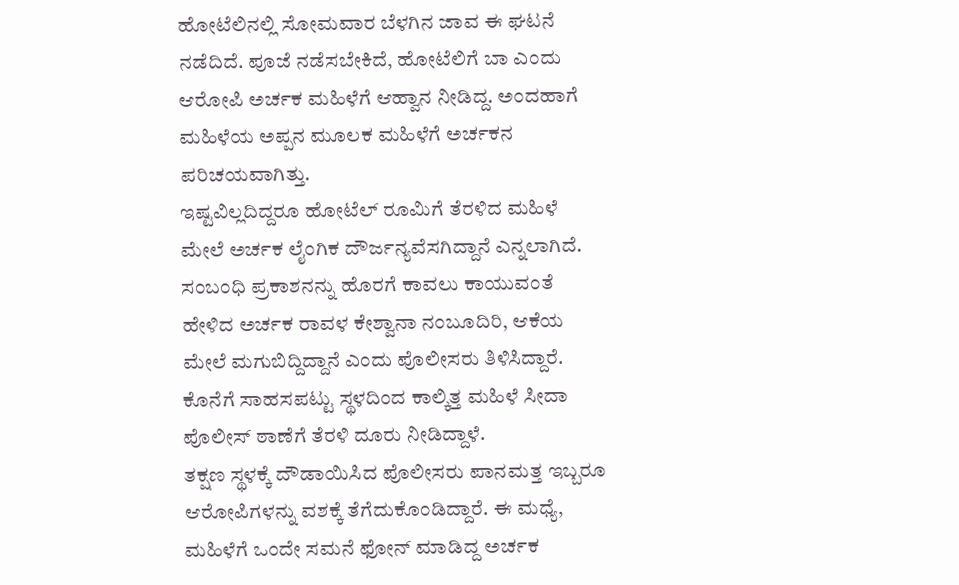ಹೋಟೆಲಿನಲ್ಲಿ ಸೋಮವಾರ ಬೆಳಗಿನ ಜಾವ ಈ ಘಟನೆ ನಡೆದಿದೆ. ಪೂಜೆ ನಡೆಸಬೇಕಿದೆ, ಹೋಟೆಲಿಗೆ ಬಾ ಎಂದು ಆರೋಪಿ ಅರ್ಚಕ ಮಹಿಳೆಗೆ ಆಹ್ವಾನ ನೀಡಿದ್ದ. ಅಂದಹಾಗೆ ಮಹಿಳೆಯ ಅಪ್ಪನ ಮೂಲಕ ಮಹಿಳೆಗೆ ಅರ್ಚಕನ ಪರಿಚಯವಾಗಿತ್ತು.
ಇಷ್ಟವಿಲ್ಲದಿದ್ದರೂ ಹೋಟೆಲ್ ರೂಮಿಗೆ ತೆರಳಿದ ಮಹಿಳೆ ಮೇಲೆ ಅರ್ಚಕ ಲೈಂಗಿಕ ದೌರ್ಜನ್ಯವೆಸಗಿದ್ದಾನೆ ಎನ್ನಲಾಗಿದೆ. ಸಂಬಂಧಿ ಪ್ರಕಾಶನನ್ನು ಹೊರಗೆ ಕಾವಲು ಕಾಯುವಂತೆ ಹೇಳಿದ ಅರ್ಚಕ ರಾವಳ ಕೇಶ್ವಾನಾ ನಂಬೂದಿರಿ, ಆಕೆಯ ಮೇಲೆ ಮಗುಬಿದ್ದಿದ್ದಾನೆ ಎಂದು ಪೊಲೀಸರು ತಿಳಿಸಿದ್ದಾರೆ. ಕೊನೆಗೆ ಸಾಹಸಪಟ್ಟು ಸ್ಥಳದಿಂದ ಕಾಲ್ಕಿತ್ತ ಮಹಿಳೆ ಸೀದಾ ಪೊಲೀಸ್ ಠಾಣೆಗೆ ತೆರಳಿ ದೂರು ನೀಡಿದ್ದಾಳೆ.
ತಕ್ಷಣ ಸ್ಥಳಕ್ಕೆ ದೌಡಾಯಿಸಿದ ಪೊಲೀಸರು ಪಾನಮತ್ತ ಇಬ್ಬರೂ ಆರೋಪಿಗಳನ್ನು ವಶಕ್ಕೆ ತೆಗೆದುಕೊಂಡಿದ್ದಾರೆ. ಈ ಮಧ್ಯೆ, ಮಹಿಳೆಗೆ ಒಂದೇ ಸಮನೆ ಫೋನ್ ಮಾಡಿದ್ದ ಅರ್ಚಕ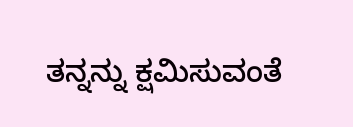ತನ್ನನ್ನು ಕ್ಷಮಿಸುವಂತೆ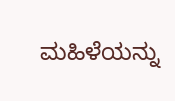ಮಹಿಳೆಯನ್ನು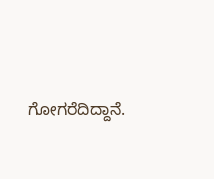ಗೋಗರೆದಿದ್ದಾನೆ.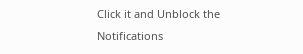Click it and Unblock the Notifications